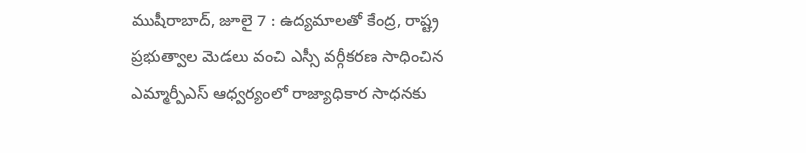ముషీరాబాద్, జూలై 7 : ఉద్యమాలతో కేంద్ర, రాష్ట్ర ప్రభుత్వాల మెడలు వంచి ఎస్సీ వర్గీకరణ సాధించిన ఎమ్మార్పీఎస్ ఆధ్వర్యంలో రాజ్యాధికార సాధనకు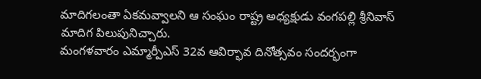మాదిగలంతా ఏకమవ్వాలని ఆ సంఘం రాష్ట్ర అధ్యక్షుడు వంగపల్లి శ్రీనివాస్ మాదిగ పిలుపునిచ్చారు.
మంగళవారం ఎమ్మార్పీఎస్ 32వ ఆవిర్భావ దినోత్సవం సందర్భంగా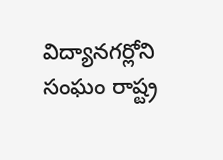విద్యానగర్లోని సంఘం రాష్ట్ర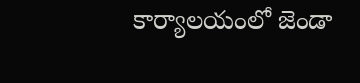కార్యాలయంలో జెండా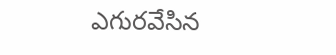ఎగురవేసిన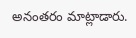అనంతరం మాట్లాడారు.